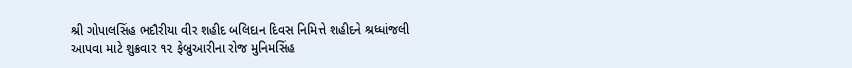શ્રી ગોપાલસિંહ ભદૌરીયા વીર શહીદ બલિદાન દિવસ નિમિત્તે શહીદને શ્રધ્ધાંજલી આપવા માટે શુક્રવાર ૧૨ ફેબ્રુઆરીના રોજ મુનિમસિંહ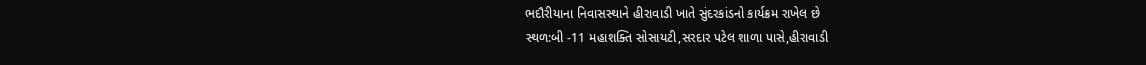ભદૌરીયાના નિવાસસ્થાને હીરાવાડી ખાતે સુંદરકાંડનો કાર્યક્રમ રાખેલ છે
સ્થળ:બી -11 મહાશક્તિ સોસાયટી,સરદાર પટેલ શાળા પાસે,હીરાવાડી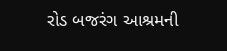રોડ બજરંગ આશ્રમની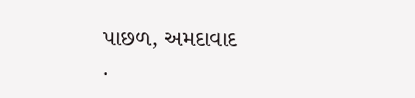પાછળ, અમદાવાદ
.